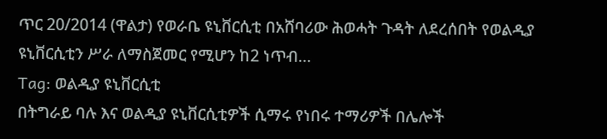ጥር 20/2014 (ዋልታ) የወራቤ ዩኒቨርሲቲ በአሸባሪው ሕወሓት ጉዳት ለደረሰበት የወልዲያ ዩኒቨርሲቲን ሥራ ለማስጀመር የሚሆን ከ2 ነጥብ…
Tag: ወልዲያ ዩኒቨርሲቲ
በትግራይ ባሉ እና ወልዲያ ዩኒቨርሲቲዎች ሲማሩ የነበሩ ተማሪዎች በሌሎች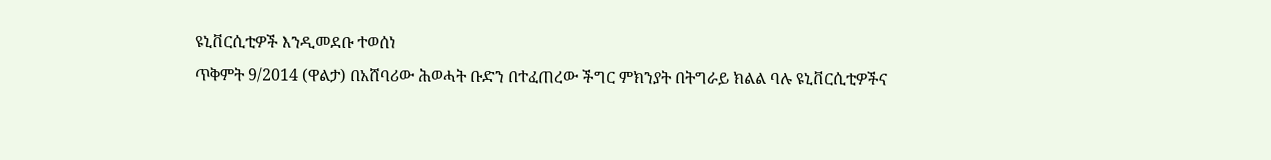ዩኒቨርሲቲዎች እንዲመደቡ ተወሰነ
ጥቅምት 9/2014 (ዋልታ) በአሸባሪው ሕወሓት ቡድን በተፈጠረው ችግር ምክንያት በትግራይ ክልል ባሉ ዩኒቨርሲቲዎችና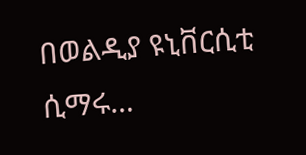በወልዲያ ዩኒቨርሲቲ ሲማሩ…